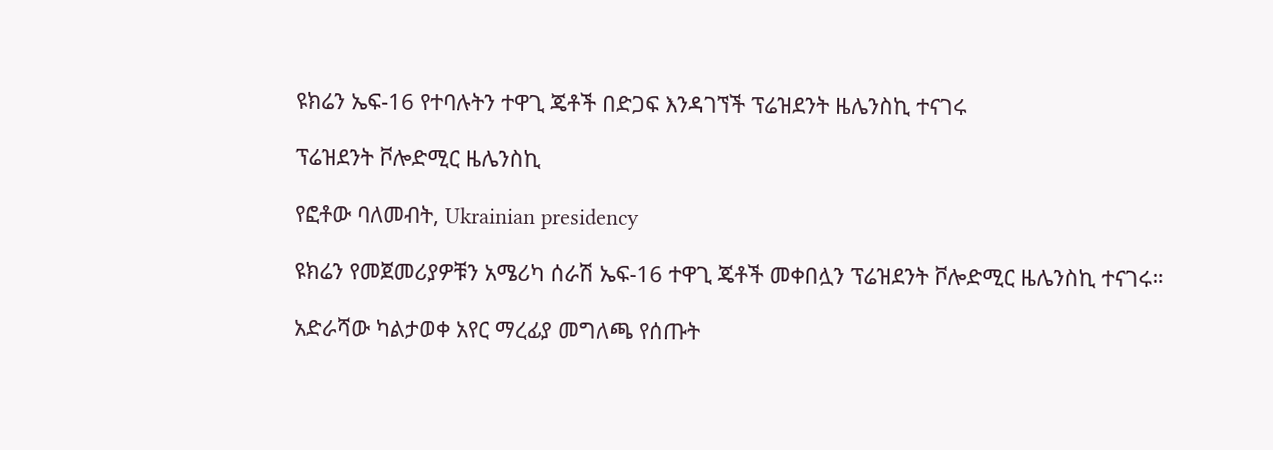ዩክሬን ኤፍ-16 የተባሉትን ተዋጊ ጄቶች በድጋፍ እንዳገኘች ፕሬዝደንት ዜሌንስኪ ተናገሩ

ፕሬዝደንት ቮሎድሚር ዜሌንስኪ

የፎቶው ባለመብት, Ukrainian presidency

ዩክሬን የመጀመሪያዎቹን አሜሪካ ሰራሽ ኤፍ-16 ተዋጊ ጄቶች መቀበሏን ፕሬዝደንት ቮሎድሚር ዜሌንስኪ ተናገሩ።

አድራሻው ካልታወቀ አየር ማረፊያ መግለጫ የሰጡት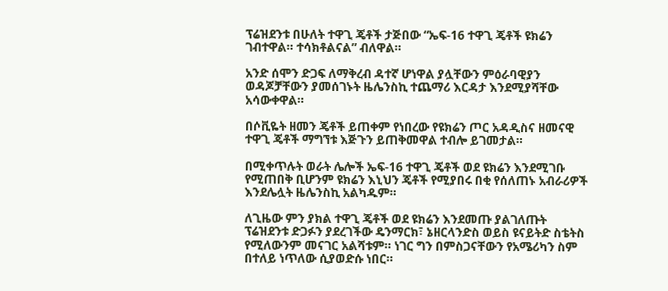ፕሬዝደንቱ በሁለት ተዋጊ ጄቶች ታጅበው “ኤፍ-16 ተዋጊ ጄቶች ዩክሬን ገብተዋል። ተሳክቶልናል” ብለዋል።

አንድ ሰሞን ድጋፍ ለማቅረብ ዳተኛ ሆነዋል ያሏቸውን ምዕራባዊያን ወዳጆቻቸውን ያመሰገኑት ዜሌንስኪ ተጨማሪ እርዳታ እንደሚያሻቸው አሳውቀዋል።

በሶቪዬት ዘመን ጄቶች ይጠቀም የነበረው የዩክሬን ጦር አዳዲስና ዘመናዊ ተዋጊ ጄቶች ማግኘቱ እጅጉን ይጠቅመዋል ተብሎ ይገመታል።

በሚቀጥሉት ወራት ሌሎች ኤፍ-16 ተዋጊ ጄቶች ወደ ዩክሬን እንደሚገቡ የሚጠበቅ ቢሆንም ዩክሬን እኒህን ጄቶች የሚያበሩ በቂ የሰለጠኑ አብራሪዎች እንደሌሏት ዜሌንስኪ አልካዱም።

ለጊዜው ምን ያክል ተዋጊ ጄቶች ወደ ዩክሬን እንደመጡ ያልገለጡት ፕሬዝደንቱ ድጋፉን ያደረገችው ዴንማርክ፣ ኔዘርላንድስ ወይስ ዩናይትድ ስቴትስ የሚለውንም መናገር አልሻቱም። ነገር ግን በምስጋናቸውን የአሜሪካን ስም በተለይ ነጥለው ሲያወድሱ ነበር።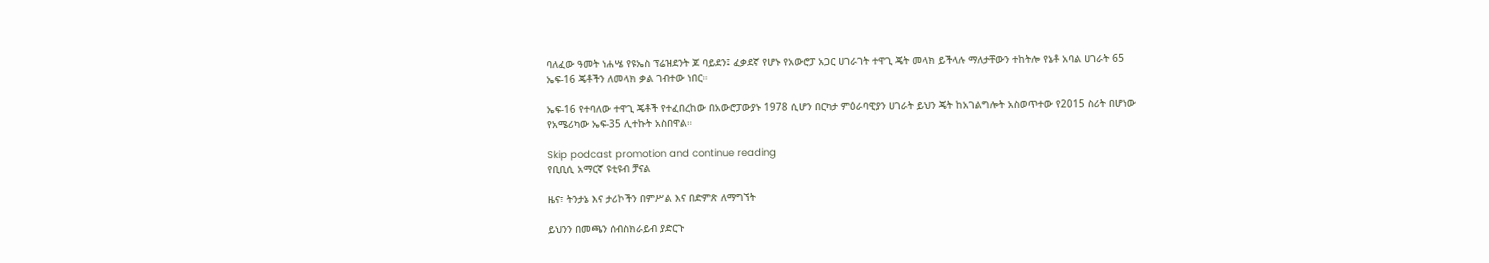ባለፈው ዓመት ነሐሤ የዩኤስ ፕሬዝደንት ጆ ባይደን፤ ፈቃደኛ የሆኑ የአውሮፓ አጋር ሀገራገት ተዋጊ ጄት መላክ ይችላሉ ማለታቸውን ተከትሎ የኔቶ አባል ሀገራት 65 ኤፍ-16 ጄቶችን ለመላክ ቃል ገብተው ነበር።

ኤፍ-16 የተባለው ተዋጊ ጄቶች የተፈበረከው በአውሮፓውያኑ 1978 ሲሆን በርካታ ምዕራባዊያን ሀገራት ይህን ጄት ከአገልግሎት አስወጥተው የ2015 ስሪት በሆነው የአሜሪካው ኤፍ-35 ሊተኩት አስበዋል።

Skip podcast promotion and continue reading
የቢቢሲ አማርኛ ዩቲዩብ ቻናል

ዜና፣ ትንታኔ እና ታሪኮችን በምሥል እና በድምጽ ለማግኘት

ይህንን በመጫን ሰብስክራይብ ያድርጉ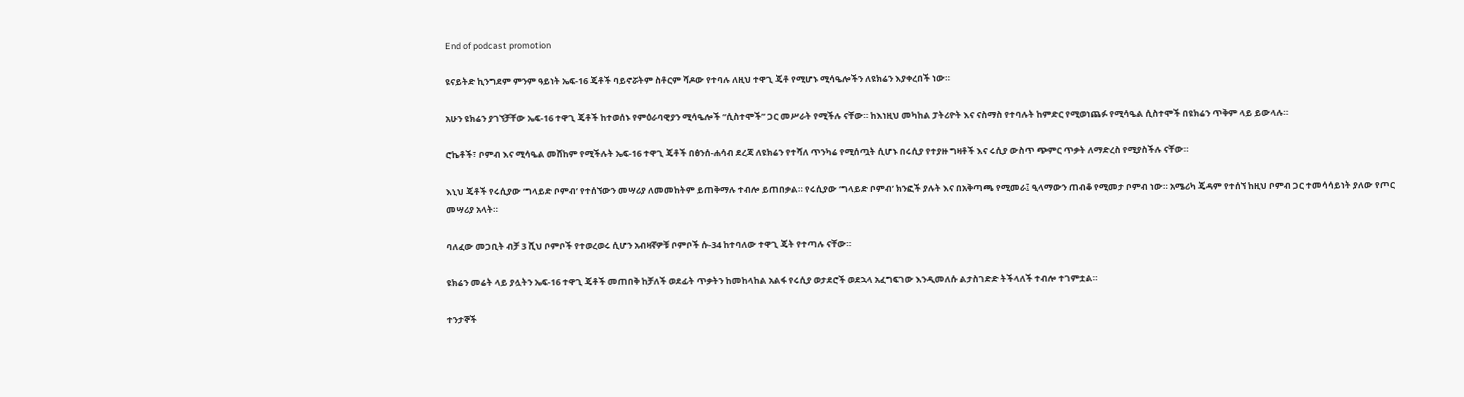End of podcast promotion

ዩናይትድ ኪንግደም ምንም ዓይነት ኤፍ-16 ጄቶች ባይኖሯትም ስቶርም ሻዶው የተባሉ ለዚህ ተዋጊ ጄቶ የሚሆኑ ሚሳዔሎችን ለዩክሬን እያቀረበች ነው።

አሁን ዩክሬን ያገኘቻቸው ኤፍ-16 ተዋጊ ጄቶች ከተወሰኑ የምዕራባዊያን ሚሳዔሎች “ሲስተሞች” ጋር መሥራት የሚችሉ ናቸው። ከእነዚህ መካከል ፓትሪዮት እና ናስማስ የተባሉት ከምድር የሚወነጨፉ የሚሳዔል ሲስተሞች በዩክሬን ጥቅም ላይ ይውላሉ።

ሮኬቶች፣ ቦምብ እና ሚሳዔል መሸከም የሚችሉት ኤፍ-16 ተዋጊ ጄቶች በፅንሰ-ሐሳብ ደረጃ ለዩክሬን የተሻለ ጥንካሬ የሚሰጧት ሲሆኑ በሩሲያ የተያዙ ግዛቶች እና ሩሲያ ውስጥ ጭምር ጥቃት ለማድረስ የሚያስችሉ ናቸው።

እኒህ ጄቶች የሩሲያው ‘ግላይድ ቦምብ’ የተሰኘውን መሣሪያ ለመመከትም ይጠቅማሉ ተብሎ ይጠበቃል። የሩሲያው ‘ግላይድ ቦምብ’ ክንፎች ያሉት እና በአቅጣጫ የሚመራ፤ ዒላማውን ጠብቆ የሚመታ ቦምብ ነው። አሜሪካ ጄዳም የተሰኘ ከዚህ ቦምብ ጋር ተመሳሳይነት ያለው የጦር መሣሪያ አላት።

ባለፈው መጋቢት ብቻ 3 ሺህ ቦምቦች የተወረወሩ ሲሆን አብዛኛዎቹ ቦምቦች ሱ-34 ከተባለው ተዋጊ ጄት የተጣሉ ናቸው።

ዩክሬን መሬት ላይ ያሏትን ኤፍ-16 ተዋጊ ጄቶች መጠበቅ ከቻለች ወደፊት ጥቃትን ከመከላከል አልፋ የሩሲያ ወታደሮች ወደኋላ አፈግፍገው እንዲመለሱ ልታስገድድ ትችላለች ተብሎ ተገምቷል።

ተንታኞች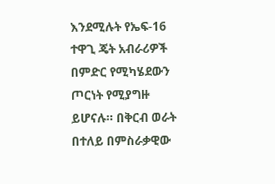እንደሚሉት የኤፍ-16 ተዋጊ ጄት አብራሪዎች በምድር የሚካሄደውን ጦርነት የሚያግዙ ይሆናሉ። በቅርብ ወራት በተለይ በምስራቃዊው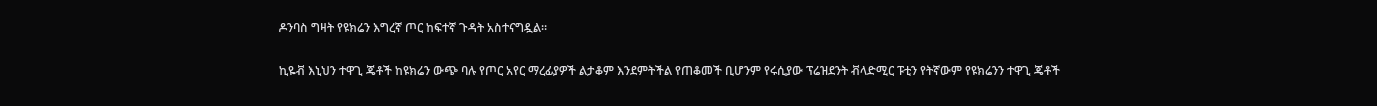ዶንባስ ግዛት የዩክሬን እግረኛ ጦር ከፍተኛ ጉዳት አስተናግዷል።

ኪዬቭ እኒህን ተዋጊ ጄቶች ከዩክሬን ውጭ ባሉ የጦር አየር ማረፊያዎች ልታቆም እንደምትችል የጠቆመች ቢሆንም የሩሲያው ፕሬዝደንት ቭላድሚር ፑቲን የትኛውም የዩክሬንን ተዋጊ ጄቶች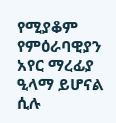የሚያቆም የምዕራባዊያን አየር ማረፊያ ዒላማ ይሆናል ሲሉ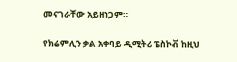መናገራቸው አይዘነጋም።

የክሬምሊን ቃል አቀባይ ዲሚትሪ ፔስኮቭ ከዚህ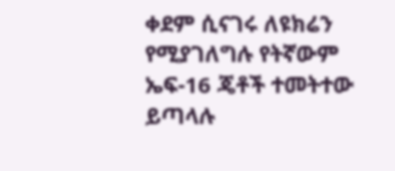ቀደም ሲናገሩ ለዩክሬን የሚያገለግሉ የትኛውም ኤፍ-16 ጄቶች ተመትተው ይጣላሉ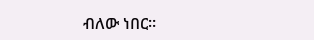ብለው ነበር።